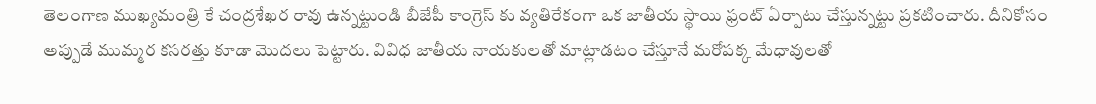తెలంగాణ ముఖ్యమంత్రి కే చంద్రశేఖర రావు ఉన్నట్టుండి బీజేపీ కాంగ్రెస్ కు వ్యతిరేకంగా ఒక జాతీయ స్థాయి ఫ్రంట్ ఏర్పాటు చేస్తున్నట్టు ప్రకటించారు. దీనికోసం అప్పుడే ముమ్మర కసరత్తు కూడా మొదలు పెట్టారు. వివిధ జాతీయ నాయకులతో మాట్లాడటం చేస్తూనే మరోపక్క మేధావులతో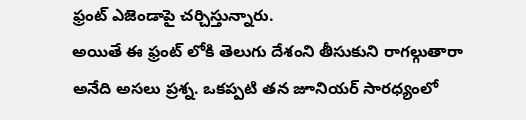ఫ్రంట్ ఎజెండాపై చర్చిస్తున్నారు.
అయితే ఈ ఫ్రంట్ లోకి తెలుగు దేశంని తీసుకుని రాగల్గుతారా అనేది అసలు ప్రశ్న. ఒకప్పటి తన జూనియర్ సారధ్యంలో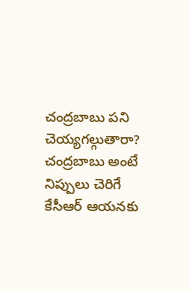చంద్రబాబు పని చెయ్యగల్గుతారా? చంద్రబాబు అంటే నిప్పులు చెరిగే కేసీఆర్ ఆయనకు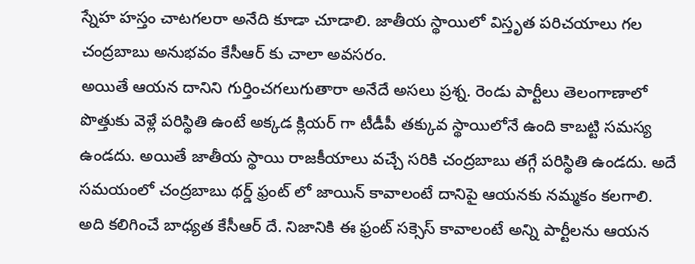స్నేహ హస్తం చాటగలరా అనేది కూడా చూడాలి. జాతీయ స్థాయిలో విస్తృత పరిచయాలు గల చంద్రబాబు అనుభవం కేసీఆర్ కు చాలా అవసరం.
అయితే ఆయన దానిని గుర్తించగలుగుతారా అనేదే అసలు ప్రశ్న. రెండు పార్టీలు తెలంగాణాలో పొత్తుకు వెళ్లే పరిస్థితి ఉంటే అక్కడ క్లియర్ గా టీడీపీ తక్కువ స్థాయిలోనే ఉంది కాబట్టి సమస్య ఉండదు. అయితే జాతీయ స్థాయి రాజకీయాలు వచ్చే సరికి చంద్రబాబు తగ్గే పరిస్థితి ఉండదు. అదే సమయంలో చంద్రబాబు థర్డ్ ఫ్రంట్ లో జాయిన్ కావాలంటే దానిపై ఆయనకు నమ్మకం కలగాలి.
అది కలిగించే బాధ్యత కేసీఆర్ దే. నిజానికి ఈ ఫ్రంట్ సక్సెస్ కావాలంటే అన్ని పార్టీలను ఆయన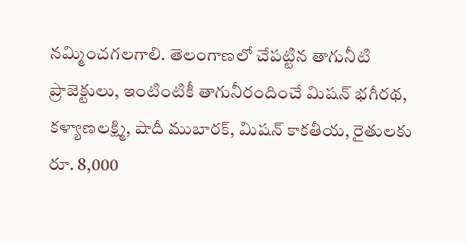నమ్మించగలగాలి. తెలంగాణలో చేపట్టిన తాగునీటి ప్రాజెక్టులు, ఇంటింటికీ తాగునీరందించే మిషన్ భగీరథ, కళ్యాణలక్ష్మి, షాదీ ముబారక్, మిషన్ కాకతీయ, రైతులకు రూ. 8,000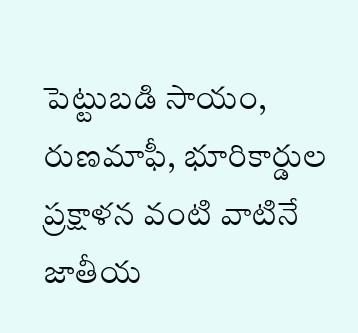పెట్టుబడి సాయం, రుణమాఫీ, భూరికార్డుల ప్రక్షాళన వంటి వాటినే జాతీయ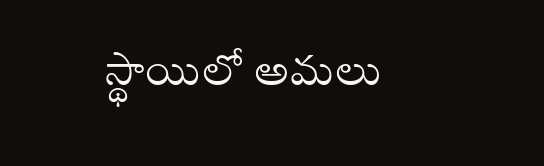స్థాయిలో అమలు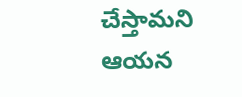చేస్తామని ఆయన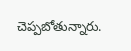చెప్పబోతున్నారు.